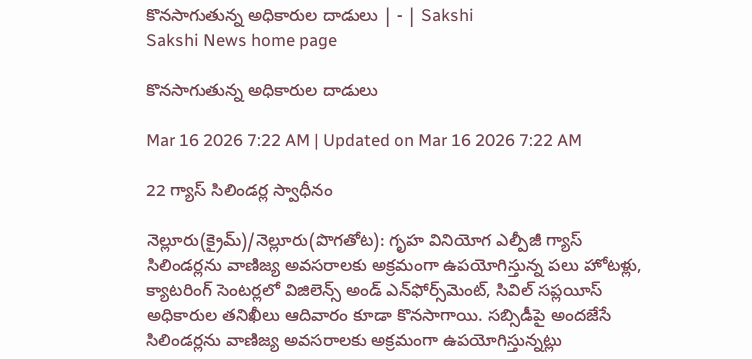కొనసాగుతున్న అధికారుల దాడులు | - | Sakshi
Sakshi News home page

కొనసాగుతున్న అధికారుల దాడులు

Mar 16 2026 7:22 AM | Updated on Mar 16 2026 7:22 AM

22 గ్యాస్‌ సిలిండర్ల స్వాధీనం

నెల్లూరు(క్రైమ్‌)/నెల్లూరు(పొగతోట): గృహ వినియోగ ఎల్పీజీ గ్యాస్‌ సిలిండర్లను వాణిజ్య అవసరాలకు అక్రమంగా ఉపయోగిస్తున్న పలు హోటళ్లు, క్యాటరింగ్‌ సెంటర్లలో విజిలెన్స్‌ అండ్‌ ఎన్‌ఫోర్స్‌మెంట్‌, సివిల్‌ సప్లయీస్‌ అధికారుల తనిఖీలు ఆదివారం కూడా కొనసాగాయి. సబ్సిడీపై అందజేసే సిలిండర్లను వాణిజ్య అవసరాలకు అక్రమంగా ఉపయోగిస్తున్నట్లు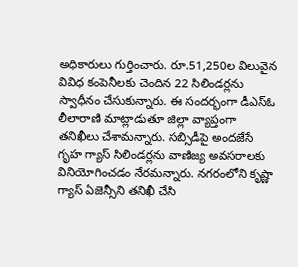అధికారులు గుర్తించారు. రూ.51,250ల విలువైన వివిధ కంపెనీలకు చెందిన 22 సిలిండర్లను స్వాధీనం చేసుకున్నారు. ఈ సందర్భంగా డీఎస్‌ఓ లీలారాణి మాట్లాడుతూ జిల్లా వ్యాప్తంగా తనిఖీలు చేశామన్నారు. సబ్సిడీపై అందజేసే గృహ గ్యాస్‌ సిలిండర్లను వాణిజ్య అవసరాలకు వినియోగించడం నేరమన్నారు. నగరంలోని కృష్ణా గ్యాస్‌ ఏజెన్సీని తనిఖీ చేసి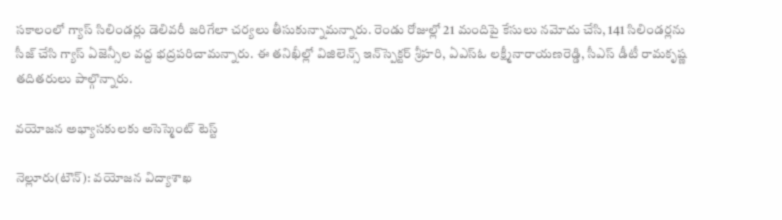సకాలంలో గ్యాస్‌ సిలిండర్లు డెలివరీ జరిగేలా చర్యలు తీసుకున్నామన్నారు. రెండు రోజుల్లో 21 మందిపై కేసులు నమోదు చేసి, 141 సిలిండర్లను సీజ్‌ చేసి గ్యాస్‌ ఏజెన్సీల వద్ద భద్రపరిచామన్నారు. ఈ తనిఖీల్లో విజిలెన్స్‌ ఇన్‌స్పెక్టర్‌ శ్రీహరి, ఏఎస్‌ఓ లక్ష్మీనారాయణరెడ్డి, సీఎస్‌ డీటీ రామకృష్ణ తదితరులు పాల్గొన్నారు.

వయోజన అభ్యాసకులకు అసెస్మెంట్‌ టెస్ట్‌

నెల్లూరు(టౌన్‌): వయోజన విద్యాశాఖ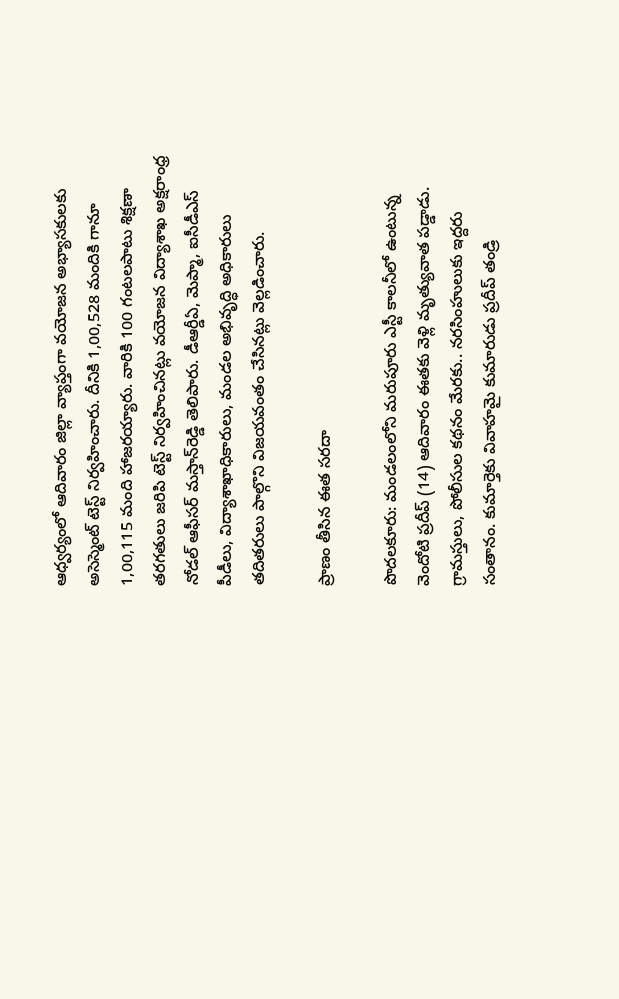ఆధ్వర్యంలో ఆదివారం జిల్లా వ్యాప్తంగా వయోజన అభ్యాసకులకు అసెస్మెంట్‌ టెస్ట్‌ నిర్వహించారు. దీనికి 1,00,528 మందికి గానూ 1,00,115 మంది హాజరయ్యారు. వారికి 100 గంటలపాటు శిక్షణా తరగతులు జరిపి టెస్ట్‌ నిర్వహించినట్లు వయోజన విద్యాశాఖ అక్షరాంధ్ర నోడల్‌ ఆఫీసర్‌ మస్తాన్‌రెడ్డి తెలిపారు. డీఆర్డీఏ, మెప్మా, ఐసీడీఎస్‌ పీడీలు, విద్యాశాఖాధికారులు, మండల అభివృద్ధి అధికారులు తదితరులు పాల్గొని విజయవంతం చేసినట్లు వెల్లడించారు.

ప్రాణం తీసిన ఈత సరదా

పొదలకూరు: మండలంలోని మరుపూరు ఎస్టీ కాలనీలో ఉంటున్న వెందోటి ప్రదీప్‌ (14) ఆదివారం ఈతకు వెళ్లి మృత్యువాత పడ్డాడు. గ్రామస్తులు, పోలీసుల కథనం మేరకు.. నరసింహులుకు ఇద్దరు సంతానం. కుమార్తెకు వివాహమై కుమారుడు ప్రదీప్‌ తండ్రి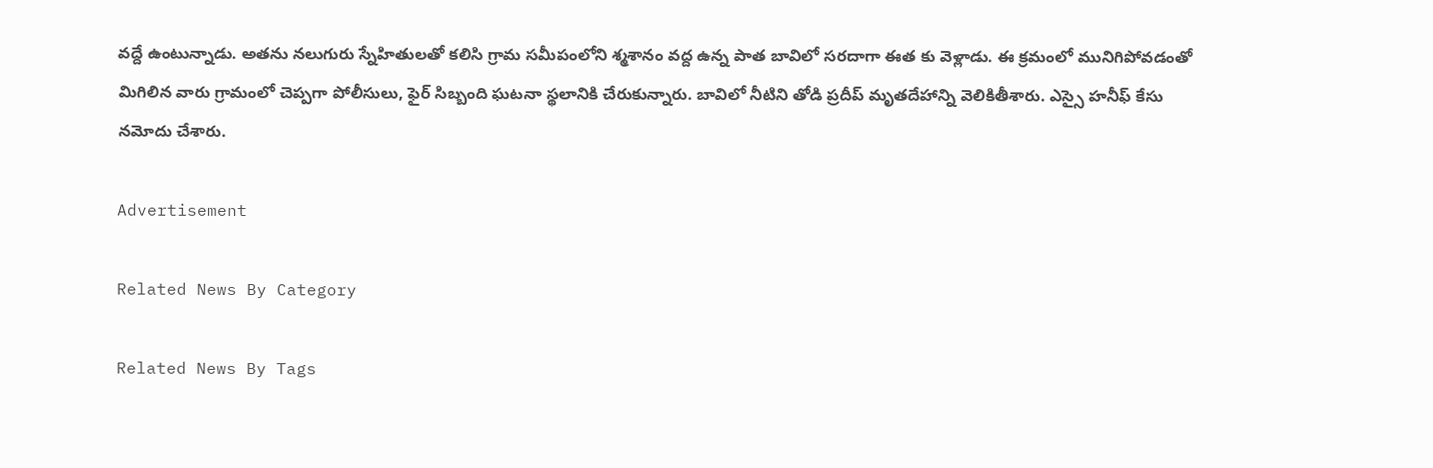వద్దే ఉంటున్నాడు. అతను నలుగురు స్నేహితులతో కలిసి గ్రామ సమీపంలోని శ్మశానం వద్ద ఉన్న పాత బావిలో సరదాగా ఈత కు వెళ్లాడు. ఈ క్రమంలో మునిగిపోవడంతో మిగిలిన వారు గ్రామంలో చెప్పగా పోలీసులు, ఫైర్‌ సిబ్బంది ఘటనా స్థలానికి చేరుకున్నారు. బావిలో నీటిని తోడి ప్రదీప్‌ మృతదేహాన్ని వెలికితీశారు. ఎస్సై హనీఫ్‌ కేసు నమోదు చేశారు.

Advertisement

Related News By Category

Related News By Tags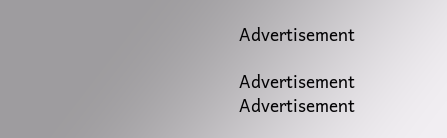Advertisement

Advertisement
Advertisement